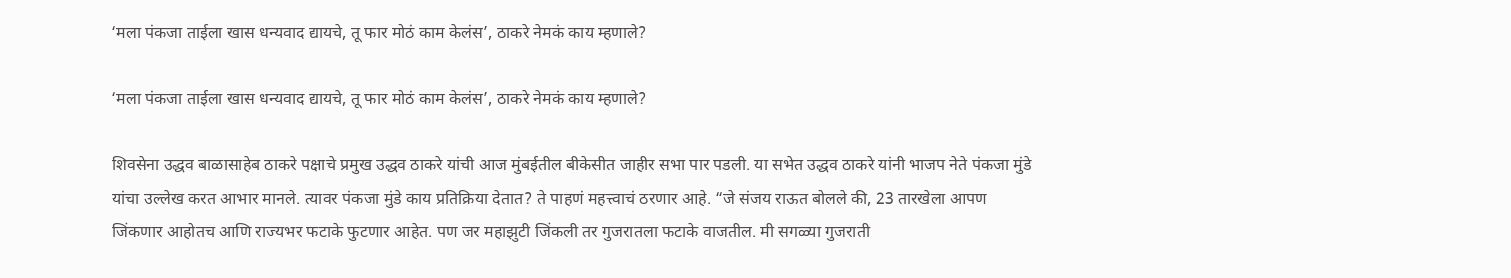‘मला पंकजा ताईला खास धन्यवाद द्यायचे, तू फार मोठं काम केलंस’, ठाकरे नेमकं काय म्हणाले?

‘मला पंकजा ताईला खास धन्यवाद द्यायचे, तू फार मोठं काम केलंस’, ठाकरे नेमकं काय म्हणाले?

शिवसेना उद्धव बाळासाहेब ठाकरे पक्षाचे प्रमुख उद्धव ठाकरे यांची आज मुंबईतील बीकेसीत जाहीर सभा पार पडली. या सभेत उद्धव ठाकरे यांनी भाजप नेते पंकजा मुंडे यांचा उल्लेख करत आभार मानले. त्यावर पंकजा मुंडे काय प्रतिक्रिया देतात? ते पाहणं महत्त्वाचं ठरणार आहे. “जे संजय राऊत बोलले की, 23 तारखेला आपण जिंकणार आहोतच आणि राज्यभर फटाके फुटणार आहेत. पण जर महाझुटी जिंकली तर गुजरातला फटाके वाजतील. मी सगळ्या गुजराती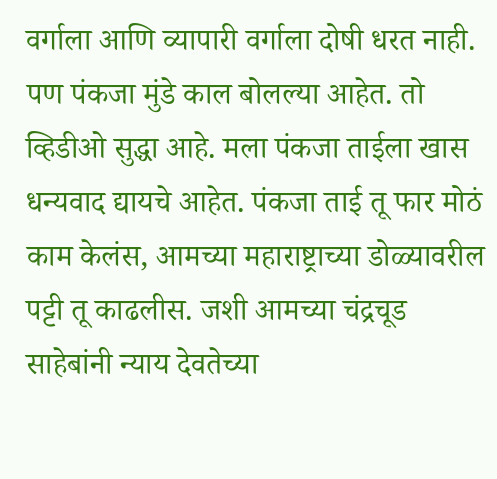वर्गाला आणि व्यापारी वर्गाला दोषी धरत नाही. पण पंकजा मुंडे काल बोलल्या आहेत. तो व्हिडीओ सुद्धा आहे. मला पंकजा ताईला खास धन्यवाद द्यायचे आहेत. पंकजा ताई तू फार मोठं काम केलंस, आमच्या महाराष्ट्राच्या डोळ्यावरील पट्टी तू काढलीस. जशी आमच्या चंद्रचूड साहेबांनी न्याय देवतेच्या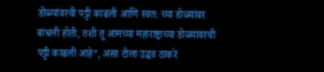डोळ्यांवरची पट्टी काढली आणि स्वत: च्या डोळ्यांवर बांधली होती, तशी तू आमच्या महाराष्ट्राच्या डोळ्यांवरची पट्टी काढली आहे”, असा टोला उद्धव ठाकरे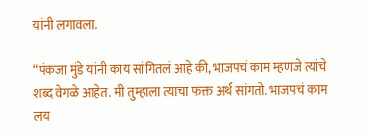यांनी लगावला.

“पंकजा मुंडे यांनी काय सांगितलं आहे की, भाजपचं काम म्हणजे त्यांचे शब्द वेगळे आहेत. मी तुम्हाला त्याचा फक्त अर्थ सांगतो. भाजपचं काम लय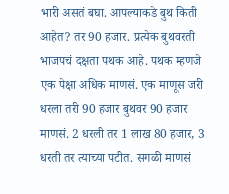भारी असतं बघा. आपल्याकडे बुथ किती आहेत? तर 90 हजार. प्रत्येक बुथवरती भाजपचं दक्षता पथक आहे. पथक म्हणजे एक पेक्षा अधिक माणसं. एक माणूस जरी धरला तरी 90 हजार बुथवर 90 हजार माणसं. 2 धरली तर 1 लाख 80 हजार, 3 धरती तर त्याच्या पटीत. सगळी माणसं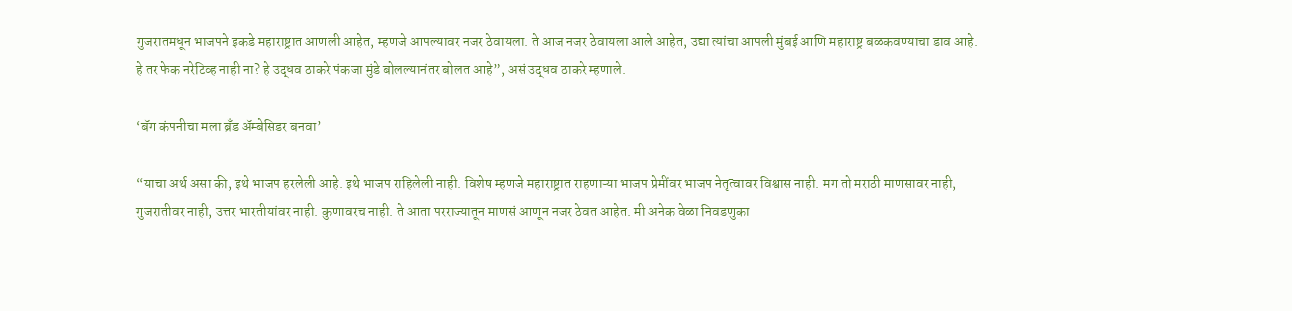गुजरातमधून भाजपने इकडे महाराष्ट्रात आणली आहेत, म्हणजे आपल्यावर नजर ठेवायला. ते आज नजर ठेवायला आले आहेत, उद्या त्यांचा आपली मुंबई आणि महाराष्ट्र बळकवण्याचा डाव आहे. हे तर फेक नरेटिव्ह नाही ना? हे उद्धव ठाकरे पंकजा मुंडे बोलल्यानंतर बोलत आहे”, असं उद्धव ठाकरे म्हणाले.

‘बॅग कंपनीचा मला ब्रँड अ‍ॅम्बेसिडर बनवा’

“याचा अर्थ असा की, इथे भाजप हरलेली आहे. इथे भाजप राहिलेली नाही. विशेष म्हणजे महाराष्ट्रात राहणाऱ्या भाजप प्रेमींवर भाजप नेतृत्वावर विश्वास नाही. मग तो मराठी माणसावर नाही, गुजरातीवर नाही, उत्तर भारतीयांवर नाही. कुणावरच नाही. ते आता परराज्यातून माणसं आणून नजर ठेवत आहेत. मी अनेक वेळा निवडणुका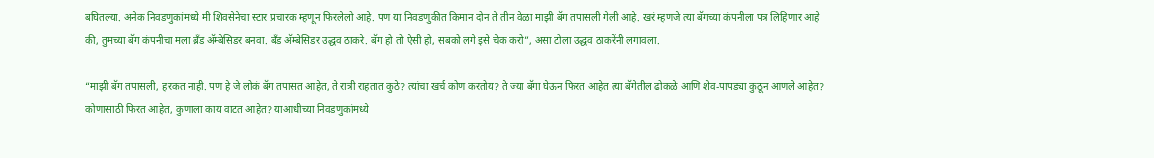बघितल्या. अनेक निवडणुकांमध्ये मी शिवसेनेचा स्टार प्रचारक म्हणून फिरलेलो आहे. पण या निवडणुकीत किमान दोन ते तीन वेळा माझी बॅग तपासली गेली आहे. खरं म्हणजे त्या बॅगच्या कंपनीला पत्र लिहिणार आहे की, तुमच्या बॅग कंपनीचा मला ब्रँड अ‍ॅम्बेसिडर बनवा. बँड अ‍ॅम्बेसिडर उद्धव ठाकरे. बॅग हो तो ऐसी हो, सबको लगे इसे चेक करो”, असा टोला उद्धव ठाकरेंनी लगावला.

“माझी बॅग तपासली, हरकत नाही. पण हे जे लोकं बॅग तपासत आहेत, ते रात्री राहतात कुठे? त्यांचा खर्च कोण करतोय? ते ज्या बॅगा घेऊन फिरत आहेत त्या बॅगेतील ढोकळे आणि शेव-पापड्या कुठून आणले आहेत? कोणासाठी फिरत आहेत, कुणाला काय वाटत आहेत? याआधीच्या निवडणुकांमध्ये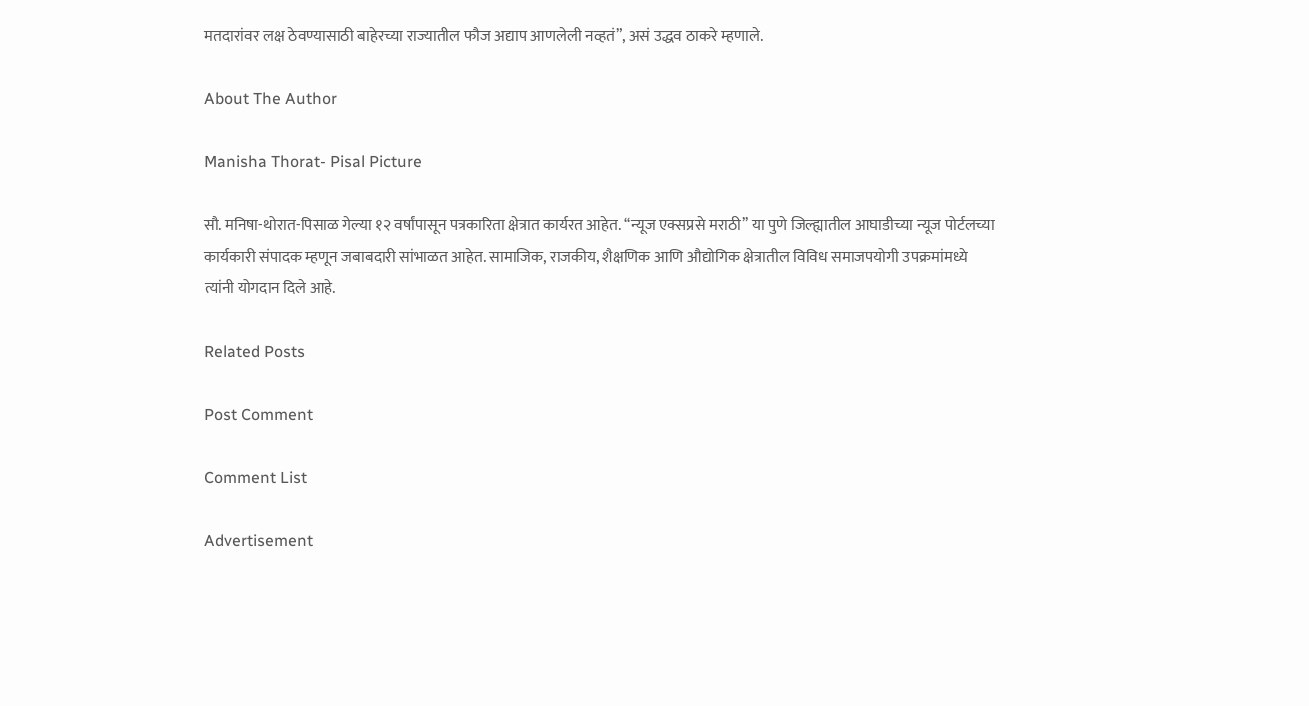मतदारांवर लक्ष ठेवण्यासाठी बाहेरच्या राज्यातील फौज अद्याप आणलेली नव्हतं”, असं उद्धव ठाकरे म्हणाले.

About The Author

Manisha Thorat- Pisal Picture

सौ. मनिषा-थोरात-पिसाळ गेल्या १२ वर्षांपासून पत्रकारिता क्षेत्रात कार्यरत आहेत. ‘‘न्यूज एक्सप्रसे मराठी’’ या पुणे जिल्ह्यातील आघाडीच्या न्यूज पोर्टलच्या कार्यकारी संपादक म्हणून जबाबदारी सांभाळत आहेत. सामाजिक, राजकीय, शैक्षणिक आणि औद्योगिक क्षेत्रातील विविध समाजपयोगी उपक्रमांमध्ये त्यांनी योगदान दिले आहे.

Related Posts

Post Comment

Comment List

Advertisement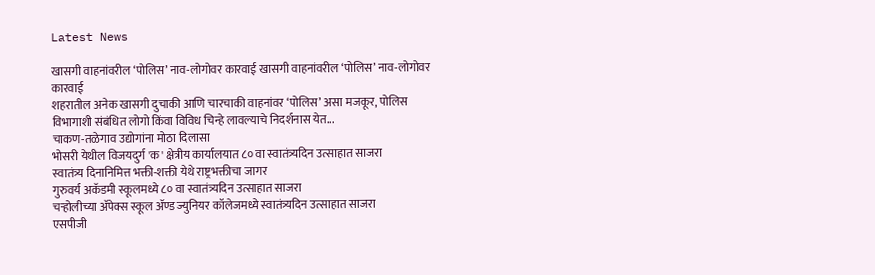Latest News

खासगी वाहनांवरील ‘पोलिस’ नाव-लोगोवर कारवाई खासगी वाहनांवरील ‘पोलिस’ नाव-लोगोवर कारवाई
शहरातील अनेक खासगी दुचाकी आणि चारचाकी वाहनांवर ‘पोलिस’ असा मजकूर, पोलिस विभागाशी संबंधित लोगो किंवा विविध चिन्हे लावल्याचे निदर्शनास येत...
चाकण-तळेगाव उद्योगांना मोठा दिलासा
भोसरी येथील विजयदुर्ग 'क' क्षेत्रीय कार्यालयात ८० वा स्वातंत्र्यदिन उत्साहात साजरा
स्वातंत्र्य दिनानिमित्त भक्ती-शक्ती येथे राष्ट्रभक्तीचा जागर
गुरुवर्य अकॅडमी स्कूलमध्ये ८० वा स्वातंत्र्यदिन उत्साहात साजरा
चऱ्होलीच्या अ‍ॅपेक्स स्कूल अ‍ॅण्ड ज्युनियर कॉलेजमध्ये स्वातंत्र्यदिन उत्साहात साजरा
एसपीजी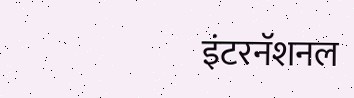इंटरनॅशनल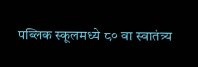पब्लिक स्कूलमध्ये ८० वा स्वातंत्र्य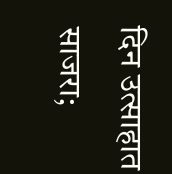दिन उत्साहात साजरा;